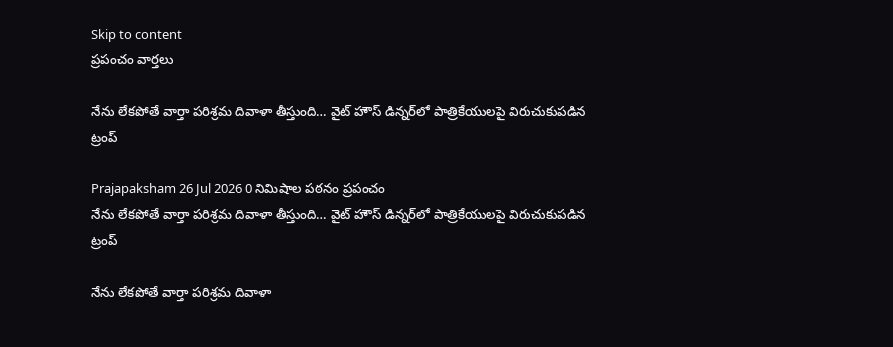Skip to content
ప్రపంచం వార్తలు

నేను లేకపోతే వార్తా పరిశ్రమ దివాళా తీస్తుంది… వైట్ హౌస్ డిన్నర్‌లో పాత్రికేయులపై విరుచుకుపడిన ట్రంప్

Prajapaksham 26 Jul 2026 0 నిమిషాల పఠనం ప్రపంచం
నేను లేకపోతే వార్తా పరిశ్రమ దివాళా తీస్తుంది… వైట్ హౌస్ డిన్నర్‌లో పాత్రికేయులపై విరుచుకుపడిన ట్రంప్

నేను లేకపోతే వార్తా పరిశ్రమ దివాళా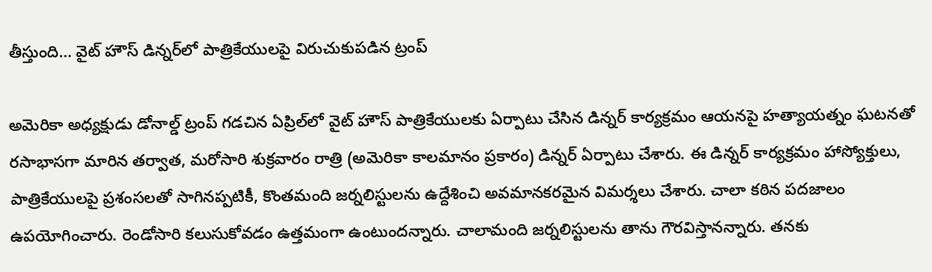తీస్తుంది… వైట్ హౌస్ డిన్నర్‌లో పాత్రికేయులపై విరుచుకుపడిన ట్రంప్

అమెరికా అధ్యక్షుడు డోనాల్డ్ ట్రంప్ గడచిన ఏప్రిల్‌లో వైట్ హౌస్ పాత్రికేయులకు ఏర్పాటు చేసిన డిన్నర్ కార్యక్రమం ఆయనపై హత్యాయత్నం ఘటనతో రసాభాసగా మారిన తర్వాత, మరోసారి శుక్రవారం రాత్రి (అమెరికా కాలమానం ప్రకారం) డిన్నర్ ఏర్పాటు చేశారు. ఈ డిన్నర్ కార్యక్రమం హాస్యోక్తులు, పాత్రికేయులపై ప్రశంసలతో సాగినప్పటికీ, కొంతమంది జర్నలిస్టులను ఉద్దేశించి అవమానకరమైన విమర్శలు చేశారు. చాలా కఠిన పదజాలం ఉపయోగించారు. రెండోసారి కలుసుకోవడం ఉత్తమంగా ఉంటుందన్నారు. చాలామంది జర్నలిస్టులను తాను గౌరవిస్తానన్నారు. తనకు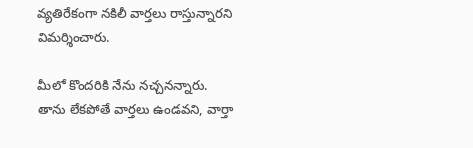వ్యతిరేకంగా నకిలీ వార్తలు రాస్తున్నారని విమర్శించారు.

మీలో కొందరికి నేను నచ్చనన్నారు. తాను లేకపోతే వార్తలు ఉండవని, వార్తా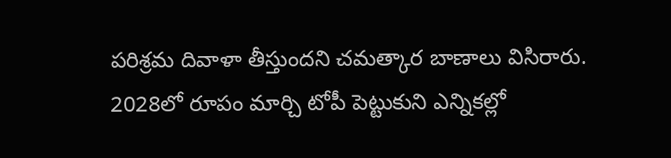పరిశ్రమ దివాళా తీస్తుందని చమత్కార బాణాలు విసిరారు. 2028లో రూపం మార్చి టోపీ పెట్టుకుని ఎన్నికల్లో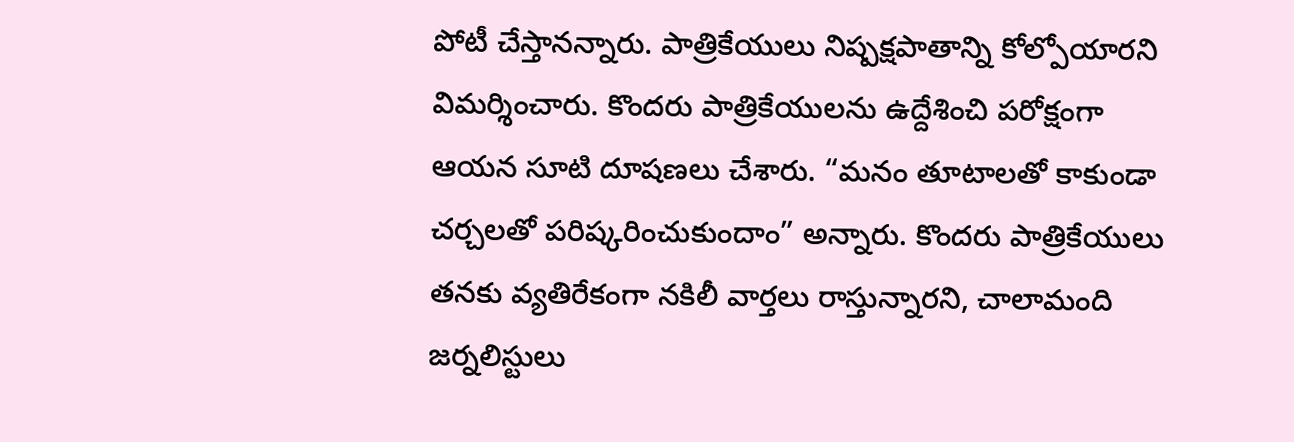పోటీ చేస్తానన్నారు. పాత్రికేయులు నిష్పక్షపాతాన్ని కోల్పోయారని విమర్శించారు. కొందరు పాత్రికేయులను ఉద్దేశించి పరోక్షంగా ఆయన సూటి దూషణలు చేశారు. “మనం తూటాలతో కాకుండా చర్చలతో పరిష్కరించుకుందాం” అన్నారు. కొందరు పాత్రికేయులు తనకు వ్యతిరేకంగా నకిలీ వార్తలు రాస్తున్నారని, చాలామంది జర్నలిస్టులు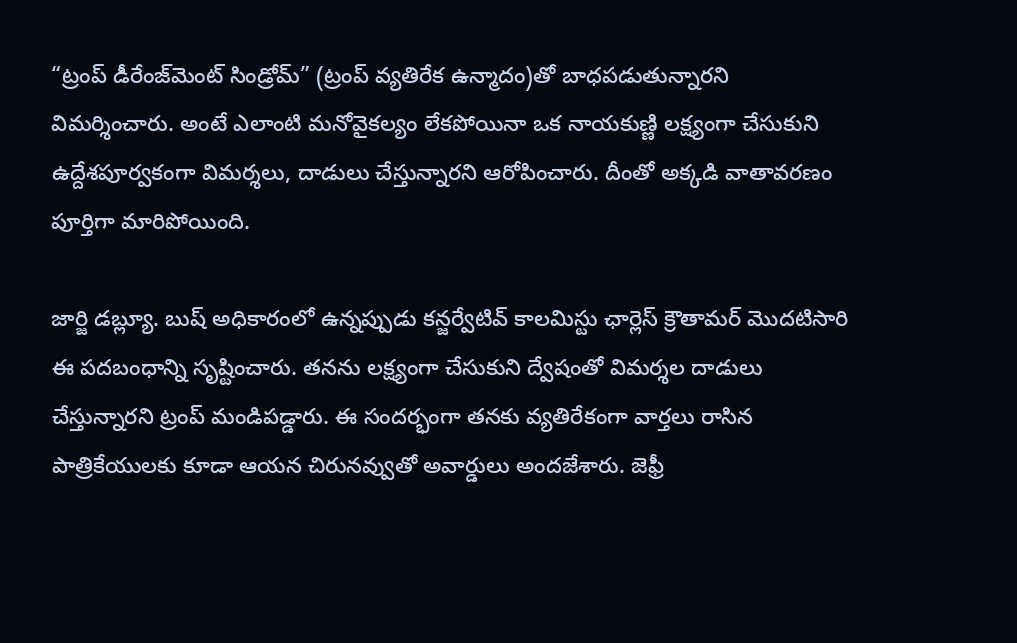“ట్రంప్ డీరేంజ్‌మెంట్ సిండ్రోమ్” (ట్రంప్ వ్యతిరేక ఉన్మాదం)తో బాధపడుతున్నారని విమర్శించారు. అంటే ఎలాంటి మనోవైకల్యం లేకపోయినా ఒక నాయకుణ్ణి లక్ష్యంగా చేసుకుని ఉద్దేశపూర్వకంగా విమర్శలు, దాడులు చేస్తున్నారని ఆరోపించారు. దీంతో అక్కడి వాతావరణం పూర్తిగా మారిపోయింది.

జార్జి డబ్ల్యూ. బుష్ అధికారంలో ఉన్నప్పుడు కన్జర్వేటివ్ కాలమిస్టు ఛార్లెస్ క్రౌతామర్ మొదటిసారి ఈ పదబంధాన్ని సృష్టించారు. తనను లక్ష్యంగా చేసుకుని ద్వేషంతో విమర్శల దాడులు చేస్తున్నారని ట్రంప్ మండిపడ్డారు. ఈ సందర్భంగా తనకు వ్యతిరేకంగా వార్తలు రాసిన పాత్రికేయులకు కూడా ఆయన చిరునవ్వుతో అవార్డులు అందజేశారు. జెఫ్రీ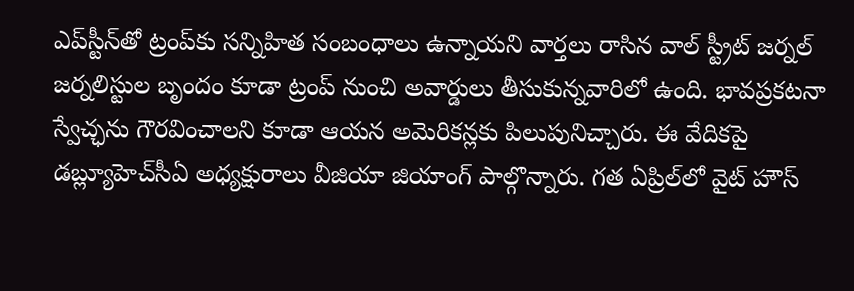ఎప్‌స్టీన్‌తో ట్రంప్‌కు సన్నిహిత సంబంధాలు ఉన్నాయని వార్తలు రాసిన వాల్ స్ట్రీట్ జర్నల్ జర్నలిస్టుల బృందం కూడా ట్రంప్ నుంచి అవార్డులు తీసుకున్నవారిలో ఉంది. భావప్రకటనా స్వేచ్ఛను గౌరవించాలని కూడా ఆయన అమెరికన్లకు పిలుపునిచ్చారు. ఈ వేదికపై డబ్ల్యూహెచ్‌సీఏ అధ్యక్షురాలు వీజియా జియాంగ్ పాల్గొన్నారు. గత ఏప్రిల్‌లో వైట్ హౌస్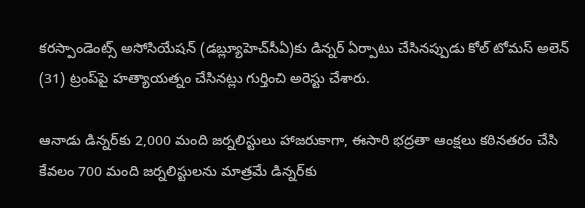కరస్పాండెంట్స్ అసోసియేషన్ (డబ్ల్యూహెచ్‌సీఏ)కు డిన్నర్ ఏర్పాటు చేసినప్పుడు కోల్ టోమస్ అలెన్ (31) ట్రంప్‌పై హత్యాయత్నం చేసినట్లు గుర్తించి అరెస్టు చేశారు.

ఆనాడు డిన్నర్‌కు 2,000 మంది జర్నలిస్టులు హాజరుకాగా, ఈసారి భద్రతా ఆంక్షలు కఠినతరం చేసి కేవలం 700 మంది జర్నలిస్టులను మాత్రమే డిన్నర్‌కు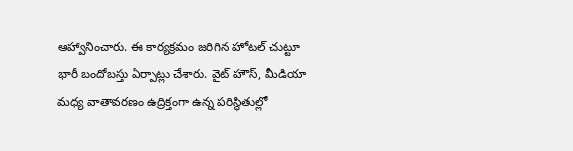ఆహ్వానించారు. ఈ కార్యక్రమం జరిగిన హోటల్ చుట్టూ భారీ బందోబస్తు ఏర్పాట్లు చేశారు. వైట్ హౌస్, మీడియా మధ్య వాతావరణం ఉద్రిక్తంగా ఉన్న పరిస్థితుల్లో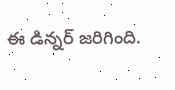ఈ డిన్నర్ జరిగింది.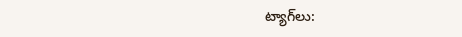ట్యాగ్‌లు: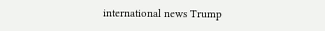international news Trump